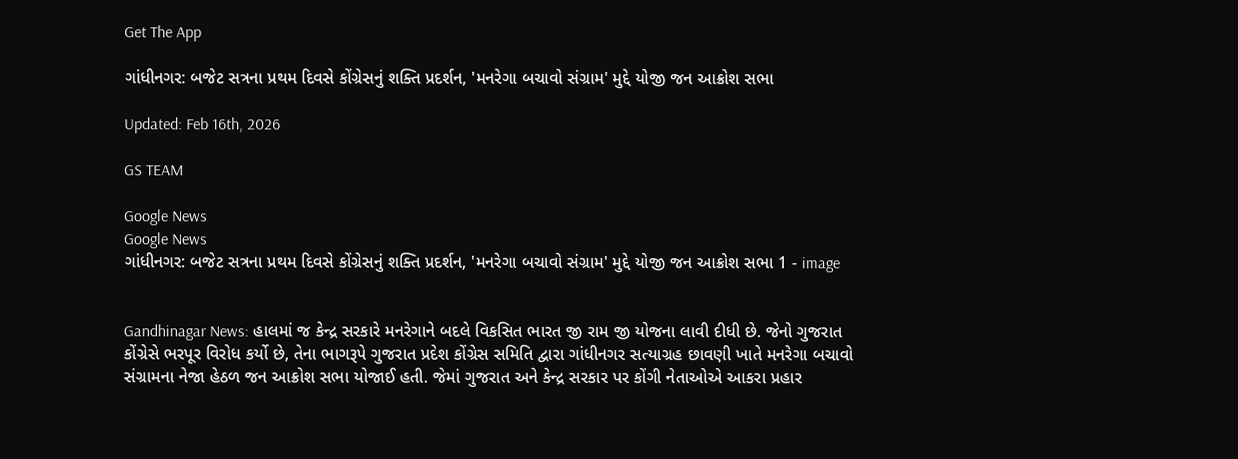Get The App

ગાંધીનગર: બજેટ સત્રના પ્રથમ દિવસે કોંગ્રેસનું શક્તિ પ્રદર્શન, 'મનરેગા બચાવો સંગ્રામ' મુદ્દે યોજી જન આક્રોશ સભા

Updated: Feb 16th, 2026

GS TEAM

Google News
Google News
ગાંધીનગર: બજેટ સત્રના પ્રથમ દિવસે કોંગ્રેસનું શક્તિ પ્રદર્શન, 'મનરેગા બચાવો સંગ્રામ' મુદ્દે યોજી જન આક્રોશ સભા 1 - image


Gandhinagar News: હાલમાં જ કેન્દ્ર સરકારે મનરેગાને બદલે વિકસિત ભારત જી રામ જી યોજના લાવી દીધી છે. જેનો ગુજરાત કોંગ્રેસે ભરપૂર વિરોધ કર્યો છે, તેના ભાગરૂપે ગુજરાત પ્રદેશ કોંગ્રેસ સમિતિ દ્વારા ગાંધીનગર સત્યાગ્રહ છાવણી ખાતે મનરેગા બચાવો સંગ્રામના નેજા હેઠળ જન આક્રોશ સભા યોજાઈ હતી. જેમાં ગુજરાત અને કેન્દ્ર સરકાર પર કોંગી નેતાઓએ આકરા પ્રહાર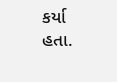કર્યા હતા.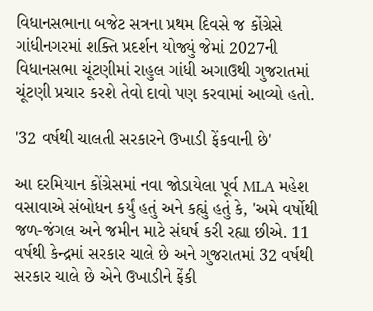વિધાનસભાના બજેટ સત્રના પ્રથમ દિવસે જ કોંગ્રેસે ગાંધીનગરમાં શક્તિ પ્રદર્શન યોજ્યું જેમાં 2027ની વિધાનસભા ચૂંટણીમાં રાહુલ ગાંધી અગાઉથી ગુજરાતમાં ચૂંટણી પ્રચાર કરશે તેવો દાવો પણ કરવામાં આવ્યો હતો.

'32 વર્ષથી ચાલતી સરકારને ઉખાડી ફેંકવાની છે'

આ દરમિયાન કોંગ્રેસમાં નવા જોડાયેલા પૂર્વ MLA મહેશ વસાવાએ સંબોધન કર્યું હતું અને કહ્યું હતું કે, 'અમે વર્ષોથી જળ-જંગલ અને જમીન માટે સંઘર્ષ કરી રહ્યા છીએ. 11 વર્ષથી કેન્દ્રમાં સરકાર ચાલે છે અને ગુજરાતમાં 32 વર્ષથી સરકાર ચાલે છે એને ઉખાડીને ફેંકી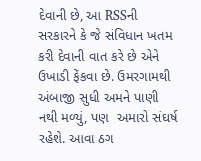દેવાની છે, આ RSSની સરકારને કે જે સંવિધાન ખતમ કરી દેવાની વાત કરે છે એને ઉખાડી ફેંકવા છે. ઉમરગામથી અંબાજી સુધી અમને પાણી નથી મળ્યું, પણ  અમારો સંઘર્ષ રહેશે. આવા ઠગ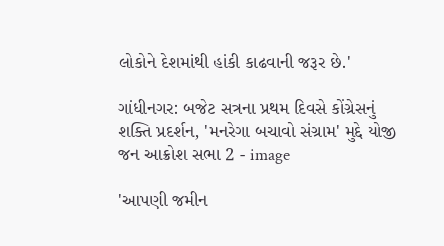લોકોને દેશમાંથી હાંકી કાઢવાની જરૂર છે.'

ગાંધીનગર: બજેટ સત્રના પ્રથમ દિવસે કોંગ્રેસનું શક્તિ પ્રદર્શન, 'મનરેગા બચાવો સંગ્રામ' મુદ્દે યોજી જન આક્રોશ સભા 2 - image

'આપણી જમીન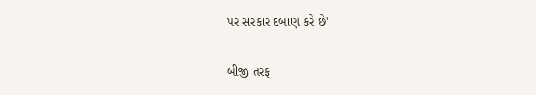પર સરકાર દબાણ કરે છે'

બીજી તરફ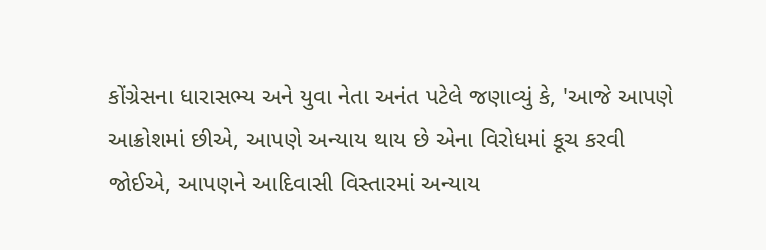કોંગ્રેસના ધારાસભ્ય અને યુવા નેતા અનંત પટેલે જણાવ્યું કે, 'આજે આપણે આક્રોશમાં છીએ, આપણે અન્યાય થાય છે એના વિરોધમાં કૂચ કરવી જોઈએ, આપણને આદિવાસી વિસ્તારમાં અન્યાય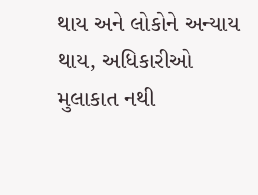થાય અને લોકોને અન્યાય થાય, અધિકારીઓ મુલાકાત નથી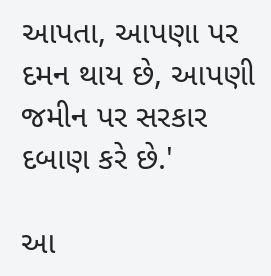આપતા, આપણા પર દમન થાય છે, આપણી જમીન પર સરકાર દબાણ કરે છે.'

આ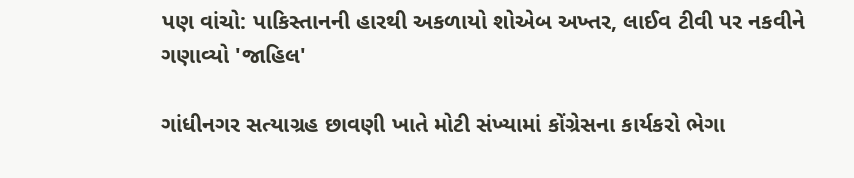પણ વાંચો: પાકિસ્તાનની હારથી અકળાયો શોએબ અખ્તર, લાઈવ ટીવી પર નકવીને ગણાવ્યો 'જાહિલ'

ગાંધીનગર સત્યાગ્રહ છાવણી ખાતે મોટી સંખ્યામાં કોંગ્રેસના કાર્યકરો ભેગા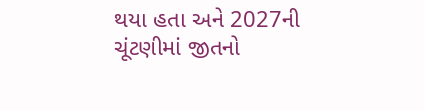થયા હતા અને 2027ની ચૂંટણીમાં જીતનો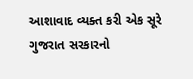આશાવાદ વ્યક્ત કરી એક સૂરે ગુજરાત સરકારનો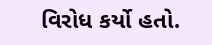વિરોધ કર્યો હતો.